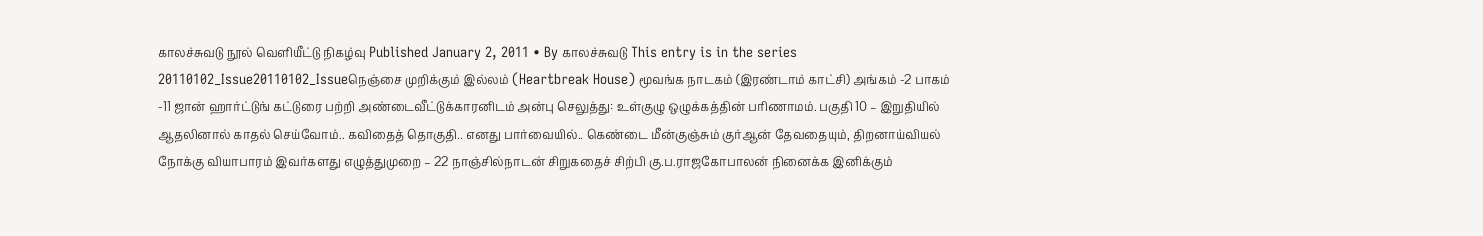காலச்சுவடு நூல் வெளியீட்டு நிகழ்வு Published January 2, 2011 • By காலச்சுவடு This entry is in the series 20110102_Issue20110102_Issueநெஞ்சை முறிக்கும் இல்லம் (Heartbreak House) மூவங்க நாடகம் (இரண்டாம் காட்சி) அங்கம் -2 பாகம் -11 ஜான் ஹார்ட்டுங் கட்டுரை பற்றி அண்டைவீட்டுக்காரனிடம் அன்பு செலுத்து: உள்குழு ஒழுக்கத்தின் பரிணாமம். பகுதி 10 – இறுதியில் ஆதலினால் காதல் செய்வோம்.. கவிதைத் தொகுதி.. எனது பார்வையில்.. கெண்டை மீன்குஞ்சும் குர்ஆன் தேவதையும், திறனாய்வியல் நோக்கு வியாபாரம் இவர்களது எழுத்துமுறை – 22 நாஞ்சில்நாடன் சிறுகதைச் சிற்பி கு.ப.ராஜகோபாலன் நினைக்க இனிக்கும்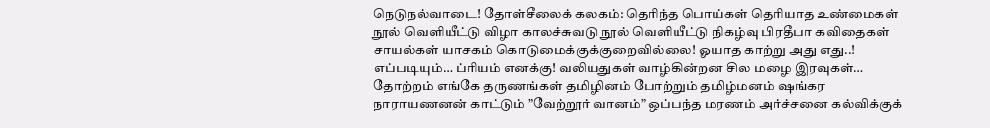நெடுநல்வாடை! தோள்சீலைக் கலகம்: தெரிந்த பொய்கள் தெரியாத உண்மைகள் நூல் வெளியீட்டு விழா காலச்சுவடு நூல் வெளியீட்டு நிகழ்வு பிரதீபா கவிதைகள் சாயல்கள் யாசகம் கொடுமைக்குக்குறைவில்லை! ஓயாத காற்று அது எது..! எப்படியும்… ப்ரியம் எனக்கு! வலியதுகள் வாழ்கின்றன சில மழை இரவுகள்… தோற்றம் எங்கே தருணங்கள் தமிழினம் போற்றும் தமிழ்மனம் ஷங்கர நாராயணனன் காட்டும் ”வேற்றூர் வானம்” ஒப்பந்த மரணம் அர்ச்சனை கல்விக்குக்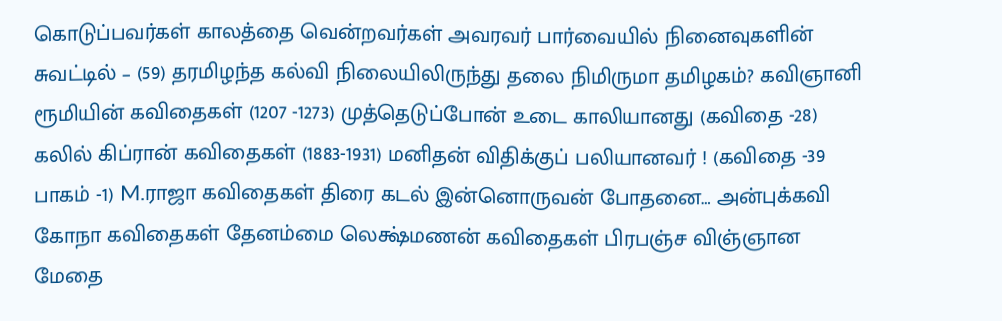கொடுப்பவர்கள் காலத்தை வென்றவர்கள் அவரவர் பார்வையில் நினைவுகளின் சுவட்டில் – (59) தரமிழந்த கல்வி நிலையிலிருந்து தலை நிமிருமா தமிழகம்? கவிஞானி ரூமியின் கவிதைகள் (1207 -1273) முத்தெடுப்போன் உடை காலியானது (கவிதை -28) கலில் கிப்ரான் கவிதைகள் (1883-1931) மனிதன் விதிக்குப் பலியானவர் ! (கவிதை -39 பாகம் -1) M.ராஜா கவிதைகள் திரை கடல் இன்னொருவன் போதனை… அன்புக்கவி கோநா கவிதைகள் தேனம்மை லெக்ஷ்மணன் கவிதைகள் பிரபஞ்ச விஞ்ஞான மேதை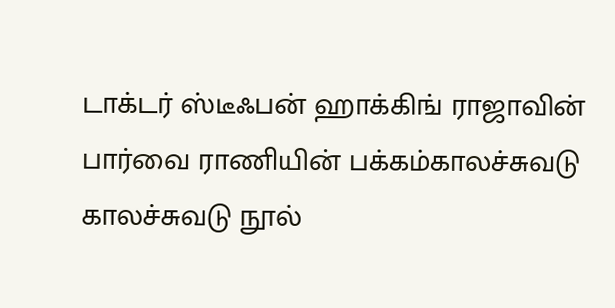டாக்டர் ஸ்டீஃபன் ஹாக்கிங் ராஜாவின் பார்வை ராணியின் பக்கம்காலச்சுவடு காலச்சுவடு நூல்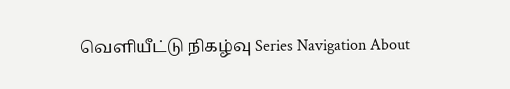வெளியீட்டு நிகழ்வு Series Navigation About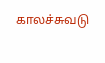காலச்சுவடு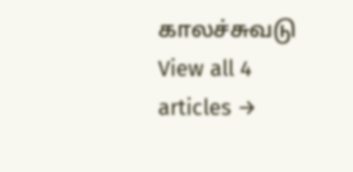காலச்சுவடு View all 4 articles →